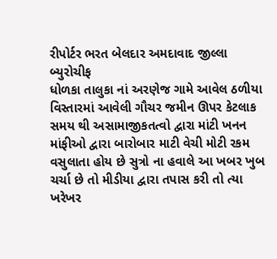રીપોર્ટર ભરત બેલદાર અમદાવાદ જીલ્લા બ્યુરોચીફ
ધોળકા તાલુકા નાં અરણેજ ગામે આવેલ ઠળીયા વિસ્તારમાં આવેલી ગૌચર જમીન ઊપર કેટલાક સમય થી અસામાજીકતત્વો દ્વારા માંટી ખનન માંફીઓ દ્વારા બારોબાર માટી વેચી મોટી રકમ વસુલાતા હોય છે સુત્રો ના હવાલે આ ખબર ખુબ ચર્ચા છે તો મીડીયા દ્વારા તપાસ કરી તો ત્યા ખરેખર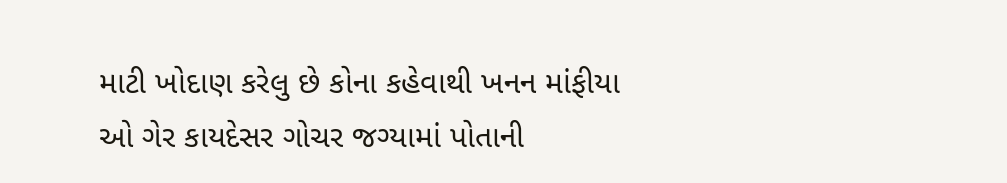માટી ખોદાણ કરેલુ છે કોના કહેવાથી ખનન માંફીયા ઓ ગેર કાયદેસર ગોચર જગ્યામાં પોતાની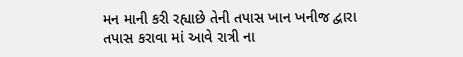મન માની કરી રહ્યાછે તેની તપાસ ખાન ખનીજ દ્વારા તપાસ કરાવા માં આવે રાત્રી ના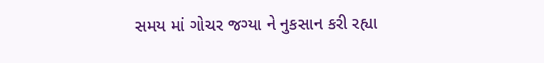સમય માં ગોચર જગ્યા ને નુકસાન કરી રહ્યા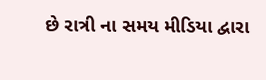છે રાત્રી ના સમય મીડિયા દ્વારા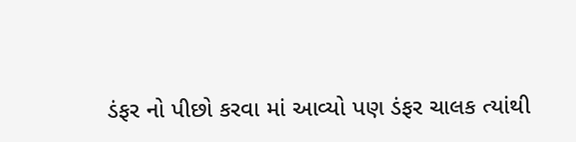ડંફર નો પીછો કરવા માં આવ્યો પણ ડંફર ચાલક ત્યાંથી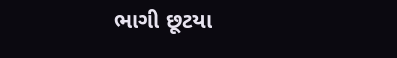ભાગી છૂટયા